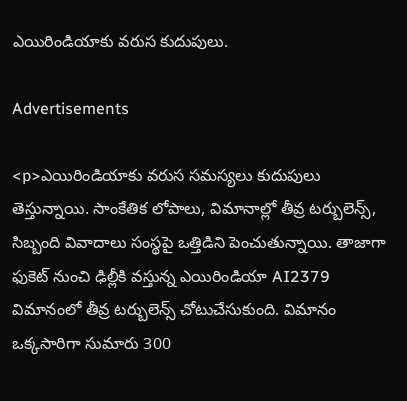ఎయిరిండియాకు వరుస కుదుపులు.

Advertisements

<p>ఎయిరిండియాకు వరుస సమస్యలు కుదుపులు తెస్తున్నాయి. సాంకేతిక లోపాలు, విమానాల్లో తీవ్ర టర్బులెన్స్‌, సిబ్బంది వివాదాలు సంస్థపై ఒత్తిడిని పెంచుతున్నాయి. తాజాగా ఫుకెట్‌ నుంచి ఢిల్లీకి వస్తున్న ఎయిరిండియా AI2379 విమానంలో తీవ్ర టర్బులెన్స్‌ చోటుచేసుకుంది. విమానం ఒక్కసారిగా సుమారు 300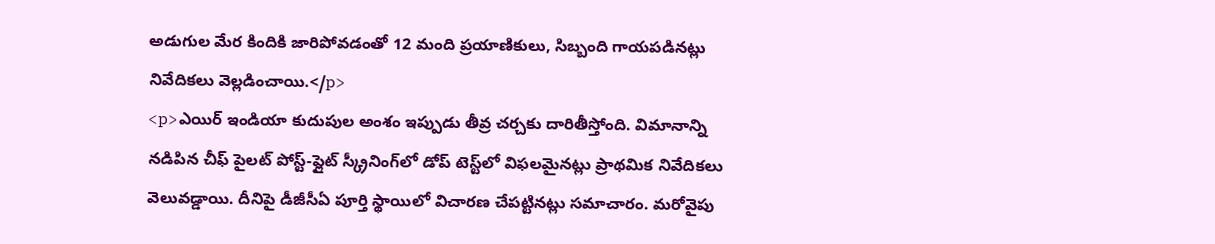అడుగుల మేర కిందికి జారిపోవడంతో 12 మంది ప్రయాణికులు, సిబ్బంది గాయపడినట్లు నివేదికలు వెల్లడించాయి.</p>
<p>ఎయిర్ ఇండియా కుదుపుల అంశం ఇప్పుడు తీవ్ర చర్చకు దారితీస్తోంది. విమానాన్ని నడిపిన చీఫ్‌ పైలట్‌ పోస్ట్‌-ఫ్లైట్‌ స్క్రీనింగ్‌లో డోప్‌ టెస్ట్‌లో విఫలమైనట్లు ప్రాథమిక నివేదికలు వెలువడ్డాయి. దీనిపై డీజీసీఏ పూర్తి స్థాయిలో విచారణ చేపట్టినట్లు సమాచారం. మరోవైపు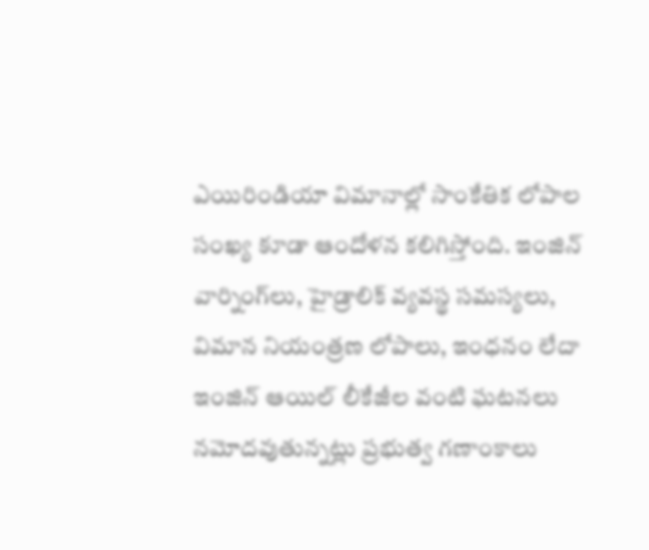ఎయిరిండియా విమానాల్లో సాంకేతిక లోపాల సంఖ్య కూడా ఆందోళన కలిగిస్తోంది. ఇంజిన్‌ వార్నింగ్‌లు, హైడ్రాలిక్‌ వ్యవస్థ సమస్యలు, విమాన నియంత్రణ లోపాలు, ఇంధనం లేదా ఇంజిన్‌ ఆయిల్‌ లీకేజీల వంటి ఘటనలు నమోదవుతున్నట్లు ప్రభుత్వ గణాంకాలు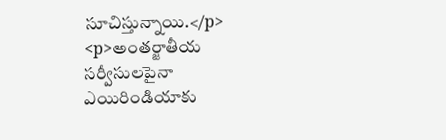సూచిస్తున్నాయి.</p>
<p>అంతర్జాతీయ సర్వీసులపైనా ఎయిరిండియాకు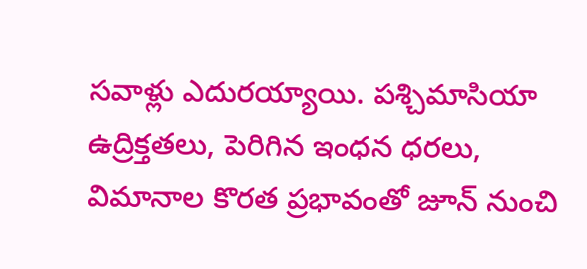సవాళ్లు ఎదురయ్యాయి. పశ్చిమాసియా ఉద్రిక్తతలు, పెరిగిన ఇంధన ధరలు, విమానాల కొరత ప్రభావంతో జూన్‌ నుంచి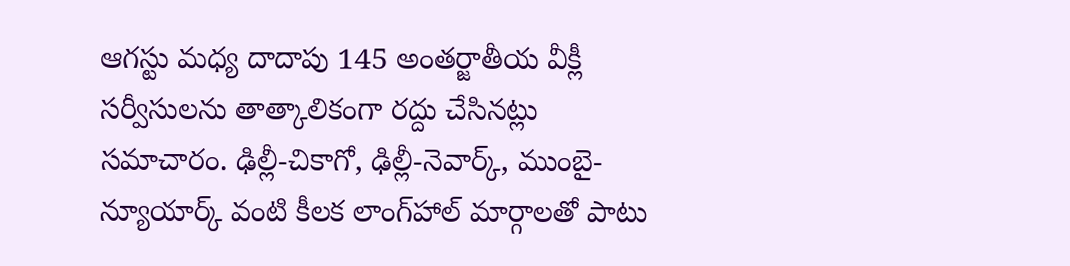ఆగస్టు మధ్య దాదాపు 145 అంతర్జాతీయ వీక్లీ సర్వీసులను తాత్కాలికంగా రద్దు చేసినట్లు సమాచారం. ఢిల్లీ-చికాగో, ఢిల్లీ-నెవార్క్‌, ముంబై-న్యూయార్క్‌ వంటి కీలక లాంగ్‌హాల్‌ మార్గాలతో పాటు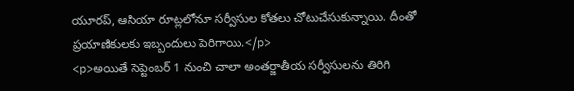యూరప్‌, ఆసియా రూట్లలోనూ సర్వీసుల కోతలు చోటుచేసుకున్నాయి. దీంతో ప్రయాణికులకు ఇబ్బందులు పెరిగాయి.</p>
<p>అయితే సెప్టెంబర్‌ 1 నుంచి చాలా అంతర్జాతీయ సర్వీసులను తిరిగి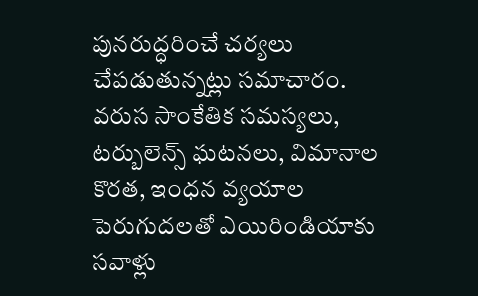పునరుద్ధరించే చర్యలు చేపడుతున్నట్లు సమాచారం. వరుస సాంకేతిక సమస్యలు, టర్బులెన్స్‌ ఘటనలు, విమానాల కొరత, ఇంధన వ్యయాల పెరుగుదలతో ఎయిరిండియాకు సవాళ్లు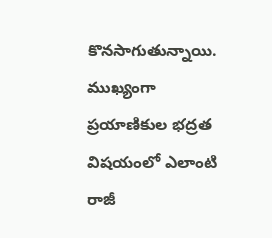కొనసాగుతున్నాయి. ముఖ్యంగా ప్రయాణికుల భద్రత విషయంలో ఎలాంటి రాజీ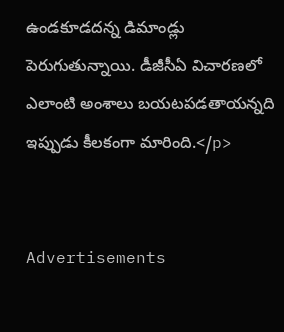ఉండకూడదన్న డిమాండ్లు పెరుగుతున్నాయి. డీజీసీఏ విచారణలో ఎలాంటి అంశాలు బయటపడతాయన్నది ఇప్పుడు కీలకంగా మారింది.</p>


Advertisements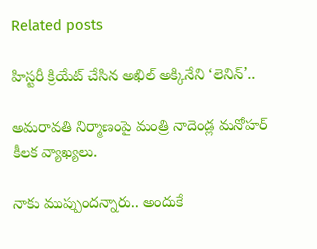Related posts

హిస్టరీ క్రియేట్ చేసిన అఖిల్ అక్కినేని ‘లెనిన్’..

అమరావతి నిర్మాణంపై మంత్రి నాదెండ్ల మనోహర్ కీలక వ్యాఖ్యలు.

నాకు ముప్పుందన్నారు.. అందుకే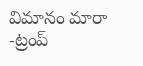విమానం మారా -ట్రంప్